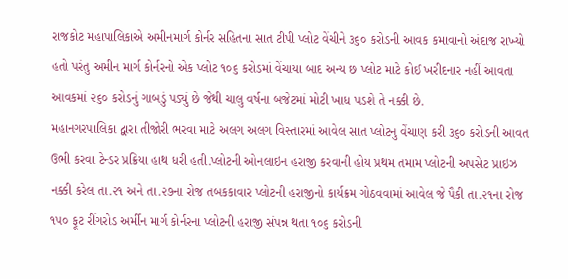રાજકોટ મહાપાલિકાએ અમીનમાર્ગ કોર્નર સહિતના સાત ટીપી પ્લોટ વેંચીને ૩૬૦ કરોડની આવક કમાવાનો અંદાજ રાખ્યો હતો પરંતુ અમીન માર્ગ કોર્નરનો એક પ્લોટ ૧૦૬ કરોડમાં વેંચાયા બાદ અન્ય છ પ્લોટ માટે કોઈ ખરીદનાર નહીં આવતા આવકમાં ૨૬૦ કરોડનું ગાબડું પડ્યું છે જેથી ચાલુ વર્ષના બજેટમાં મોટી ખાધ પડશે તે નક્કી છે.
મહાનગરપાલિકા દ્વારા તીજોરી ભરવા માટે અલગ અલગ વિસ્તારમાં આવેલ સાત પ્લોટનુ વેંચાણ કરી ૩૬૦ કરોડની આવત ઉભી કરવા ટેન્ડર પ્રક્રિયા હાથ ધરી હતી.પ્લોટની ઓનલાઇન હરાજી કરવાની હોય પ્રથમ તમામ પ્લોટની અપસેટ પ્રાઇઝ નક્કી કરેલ તા.૨૧ અને તા.૨૭ના રોજ તબકકાવાર પ્લોટની હરાજીનો કાર્યક્રમ ગોઠવવામાં આવેલ જે પૈકી તા.૨૧ના રોજ ૧૫૦ ફૂટ રીંગરોડ અર્મીન માર્ગ કોર્નરના પ્લોટની હરાજી સંપન્ન થતા ૧૦૬ કરોડની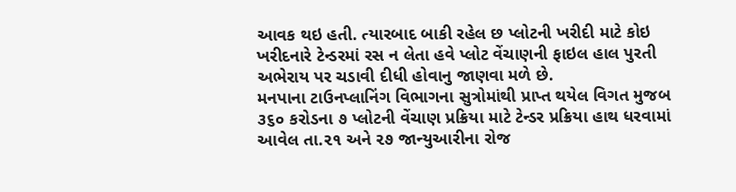આવક થઇ હતી. ત્યારબાદ બાકી રહેલ છ પ્લોટની ખરીદી માટે કોઇ ખરીદનારે ટેન્ડરમાં રસ ન લેતા હવે પ્લોટ વેંચાણની ફાઇલ હાલ પુરતી અભેરાય પર ચડાવી દીધી હોવાનુ જાણવા મળે છે.
મનપાના ટાઉનપ્લાનિંગ વિભાગના સુત્રોમાંથી પ્રાપ્ત થયેલ વિગત મુજબ ૩૬૦ કરોડના ૭ પ્લોટની વેંચાણ પ્રક્રિયા માટે ટેન્ડર પ્રક્રિયા હાથ ધરવામાં આવેલ તા.૨૧ અને ૨૭ જાન્યુઆરીના રોજ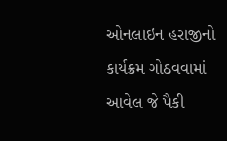ઓનલાઇન હરાજીનો કાર્યક્રમ ગોઠવવામાં આવેલ જે પૈકી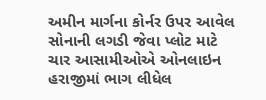અમીન માર્ગના કોર્નર ઉપર આવેલ સોનાની લગડી જેવા પ્લોટ માટે ચાર આસામીઓએ ઓનલાઇન હરાજીમાં ભાગ લીધેલ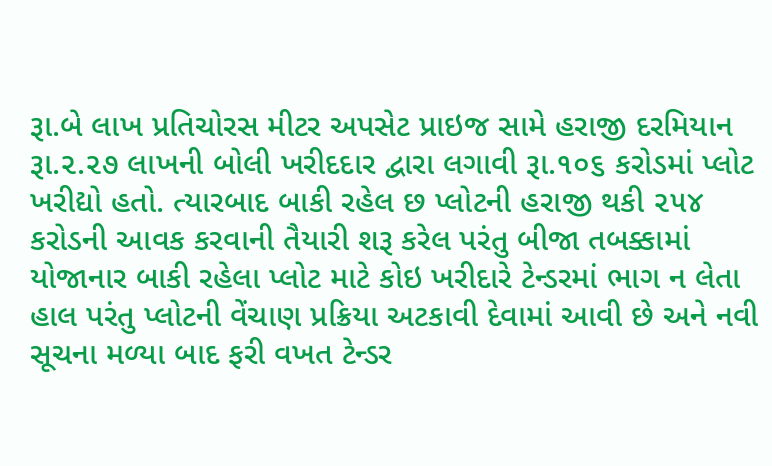રૂા.બે લાખ પ્રતિચોરસ મીટર અપસેટ પ્રાઇજ સામે હરાજી દરમિયાન રૂા.૨.૨૭ લાખની બોલી ખરીદદાર દ્વારા લગાવી રૂા.૧૦૬ કરોડમાં પ્લોટ ખરીદ્યો હતો. ત્યારબાદ બાકી રહેલ છ પ્લોટની હરાજી થકી ૨૫૪ કરોડની આવક કરવાની તૈયારી શરૂ કરેલ પરંતુ બીજા તબક્કામાં યોજાનાર બાકી રહેલા પ્લોટ માટે કોઇ ખરીદારે ટેન્ડરમાં ભાગ ન લેતા હાલ પરંતુ પ્લોટની વેંચાણ પ્રક્રિયા અટકાવી દેવામાં આવી છે અને નવી સૂચના મળ્યા બાદ ફરી વખત ટેન્ડર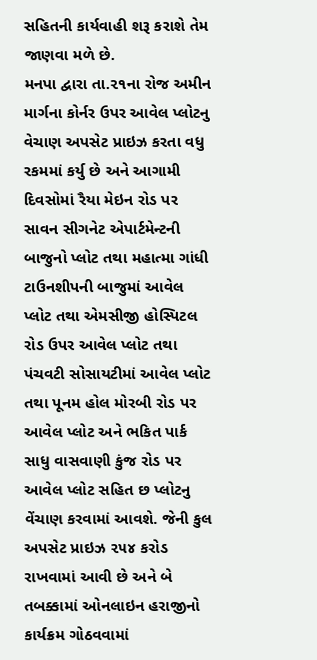સહિતની કાર્યવાહી શરૂ કરાશે તેમ જાણવા મળે છે.
મનપા દ્વારા તા.૨૧ના રોજ અમીન માર્ગના કોર્નર ઉપર આવેલ પ્લોટનુ વેચાણ અપસેટ પ્રાઇઝ કરતા વધુ રકમમાં કર્યુ છે અને આગામી દિવસોમાં રૈયા મેઇન રોડ પર સાવન સીગનેટ એપાર્ટમેન્ટની બાજુનો પ્લોટ તથા મહાત્મા ગાંધી ટાઉનશીપની બાજુમાં આવેલ પ્લોટ તથા એમસીજી હોસ્પિટલ રોડ ઉપર આવેલ પ્લોટ તથા પંચવટી સોસાયટીમાં આવેલ પ્લોટ તથા પૂનમ હોલ મોરબી રોડ પર આવેલ પ્લોટ અને ભકિત પાર્ક સાધુ વાસવાણી કુંજ રોડ પર આવેલ પ્લોટ સહિત છ પ્લોટનુ વેંચાણ કરવામાં આવશે. જેની કુલ અપસેટ પ્રાઇઝ ૨૫૪ કરોડ રાખવામાં આવી છે અને બે તબક્કામાં ઓનલાઇન હરાજીનો કાર્યક્રમ ગોઠવવામાં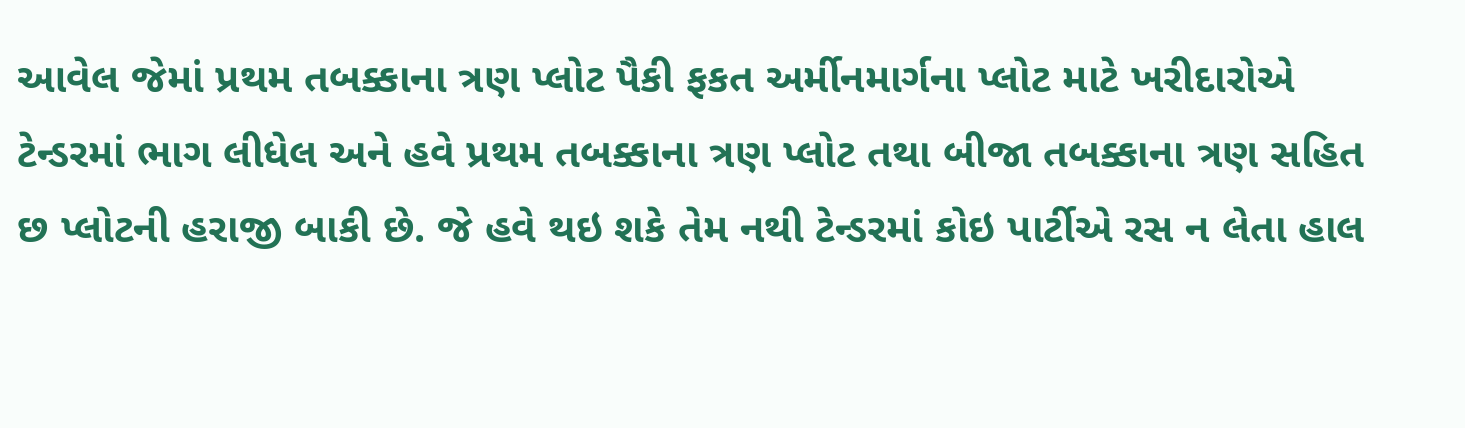આવેલ જેમાં પ્રથમ તબક્કાના ત્રણ પ્લોટ પૈકી ફકત અર્મીનમાર્ગના પ્લોટ માટે ખરીદારોએ ટેન્ડરમાં ભાગ લીધેલ અને હવે પ્રથમ તબક્કાના ત્રણ પ્લોટ તથા બીજા તબક્કાના ત્રણ સહિત છ પ્લોટની હરાજી બાકી છે. જે હવે થઇ શકે તેમ નથી ટેન્ડરમાં કોઇ પાર્ટીએ રસ ન લેતા હાલ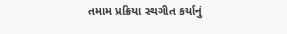તમામ પ્રક્રિયા સ્થગીત કર્યાનું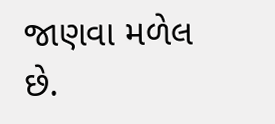જાણવા મળેલ છે.